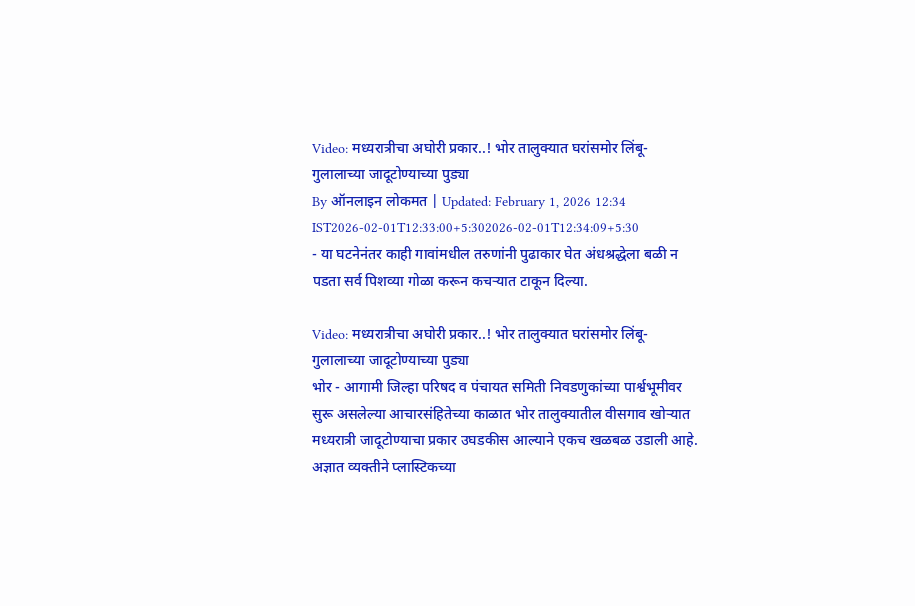Video: मध्यरात्रीचा अघोरी प्रकार..! भोर तालुक्यात घरांसमोर लिंबू-गुलालाच्या जादूटोण्याच्या पुड्या
By ऑनलाइन लोकमत | Updated: February 1, 2026 12:34 IST2026-02-01T12:33:00+5:302026-02-01T12:34:09+5:30
- या घटनेनंतर काही गावांमधील तरुणांनी पुढाकार घेत अंधश्रद्धेला बळी न पडता सर्व पिशव्या गोळा करून कचऱ्यात टाकून दिल्या.

Video: मध्यरात्रीचा अघोरी प्रकार..! भोर तालुक्यात घरांसमोर लिंबू-गुलालाच्या जादूटोण्याच्या पुड्या
भोर - आगामी जिल्हा परिषद व पंचायत समिती निवडणुकांच्या पार्श्वभूमीवर सुरू असलेल्या आचारसंहितेच्या काळात भोर तालुक्यातील वीसगाव खोऱ्यात मध्यरात्री जादूटोण्याचा प्रकार उघडकीस आल्याने एकच खळबळ उडाली आहे. अज्ञात व्यक्तीने प्लास्टिकच्या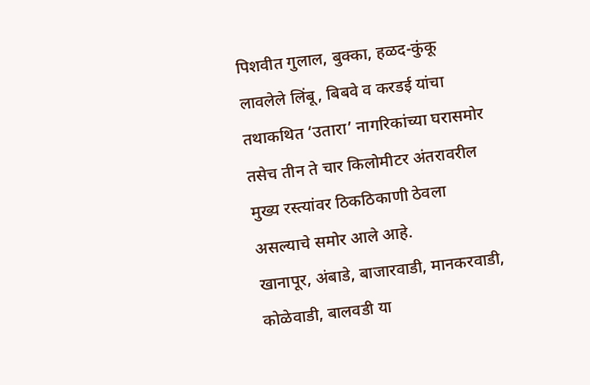पिशवीत गुलाल, बुक्का, हळद-कुंकू लावलेले लिंबू, बिबवे व करडई यांचा तथाकथित ‘उतारा’ नागरिकांच्या घरासमोर तसेच तीन ते चार किलोमीटर अंतरावरील मुख्य रस्त्यांवर ठिकठिकाणी ठेवला असल्याचे समोर आले आहे.
खानापूर, अंबाडे, बाजारवाडी, मानकरवाडी, कोळेवाडी, बालवडी या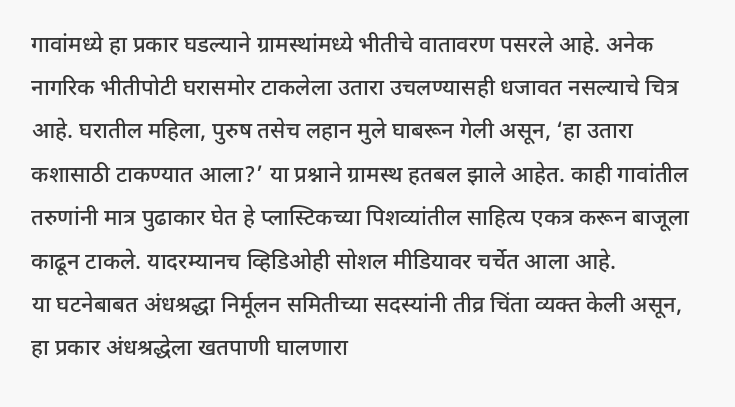गावांमध्ये हा प्रकार घडल्याने ग्रामस्थांमध्ये भीतीचे वातावरण पसरले आहे. अनेक नागरिक भीतीपोटी घरासमोर टाकलेला उतारा उचलण्यासही धजावत नसल्याचे चित्र आहे. घरातील महिला, पुरुष तसेच लहान मुले घाबरून गेली असून, ‘हा उतारा कशासाठी टाकण्यात आला?’ या प्रश्नाने ग्रामस्थ हतबल झाले आहेत. काही गावांतील तरुणांनी मात्र पुढाकार घेत हे प्लास्टिकच्या पिशव्यांतील साहित्य एकत्र करून बाजूला काढून टाकले. यादरम्यानच व्हिडिओही सोशल मीडियावर चर्चेत आला आहे.
या घटनेबाबत अंधश्रद्धा निर्मूलन समितीच्या सदस्यांनी तीव्र चिंता व्यक्त केली असून, हा प्रकार अंधश्रद्धेला खतपाणी घालणारा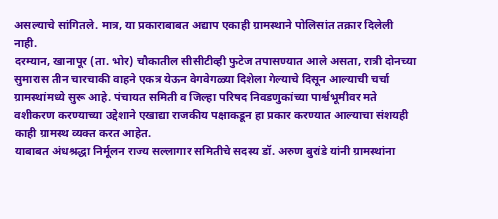असल्याचे सांगितले. मात्र, या प्रकाराबाबत अद्याप एकाही ग्रामस्थाने पोलिसांत तक्रार दिलेली नाही.
दरम्यान, खानापूर (ता. भोर) चौकातील सीसीटीव्ही फुटेज तपासण्यात आले असता, रात्री दोनच्या सुमारास तीन चारचाकी वाहने एकत्र येऊन वेगवेगळ्या दिशेला गेल्याचे दिसून आल्याची चर्चा ग्रामस्थांमध्ये सुरू आहे. पंचायत समिती व जिल्हा परिषद निवडणुकांच्या पार्श्वभूमीवर मते वशीकरण करण्याच्या उद्देशाने एखाद्या राजकीय पक्षाकडून हा प्रकार करण्यात आल्याचा संशयही काही ग्रामस्थ व्यक्त करत आहेत.
याबाबत अंधश्रद्धा निर्मूलन राज्य सल्लागार समितीचे सदस्य डॉ. अरुण बुरांडे यांनी ग्रामस्थांना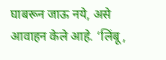घाबरून जाऊ नये, असे आवाहन केले आहे. ‘लिंबू,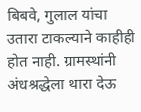बिबवे, गुलाल यांचा उतारा टाकल्याने काहीही होत नाही. ग्रामस्थांनी अंधश्रद्धेला थारा देऊ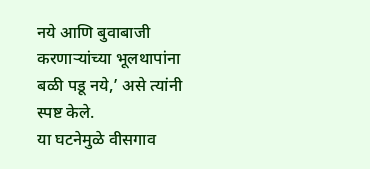नये आणि बुवाबाजी करणाऱ्यांच्या भूलथापांना बळी पडू नये,’ असे त्यांनी स्पष्ट केले.
या घटनेमुळे वीसगाव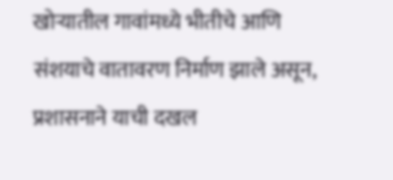खोऱ्यातील गावांमध्ये भीतीचे आणि संशयाचे वातावरण निर्माण झाले असून, प्रशासनाने याची दखल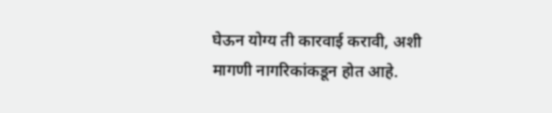घेऊन योग्य ती कारवाई करावी, अशी मागणी नागरिकांकडून होत आहे.